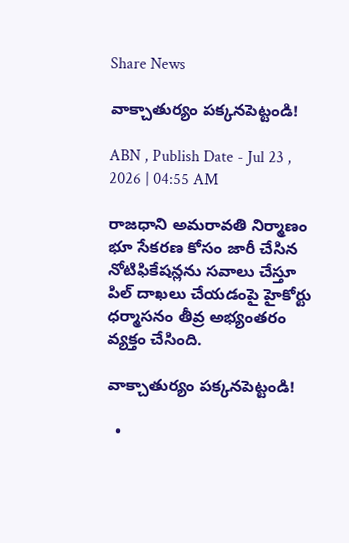Share News

వాక్చాతుర్యం పక్కనపెట్టండి!

ABN , Publish Date - Jul 23 , 2026 | 04:55 AM

రాజధాని అమరావతి నిర్మాణం భూ సేకరణ కోసం జారీ చేసిన నోటిఫికేషన్లను సవాలు చేస్తూ పిల్‌ దాఖలు చేయడంపై హైకోర్టు ధర్మాసనం తీవ్ర అభ్యంతరం వ్యక్తం చేసింది.

వాక్చాతుర్యం పక్కనపెట్టండి!

  •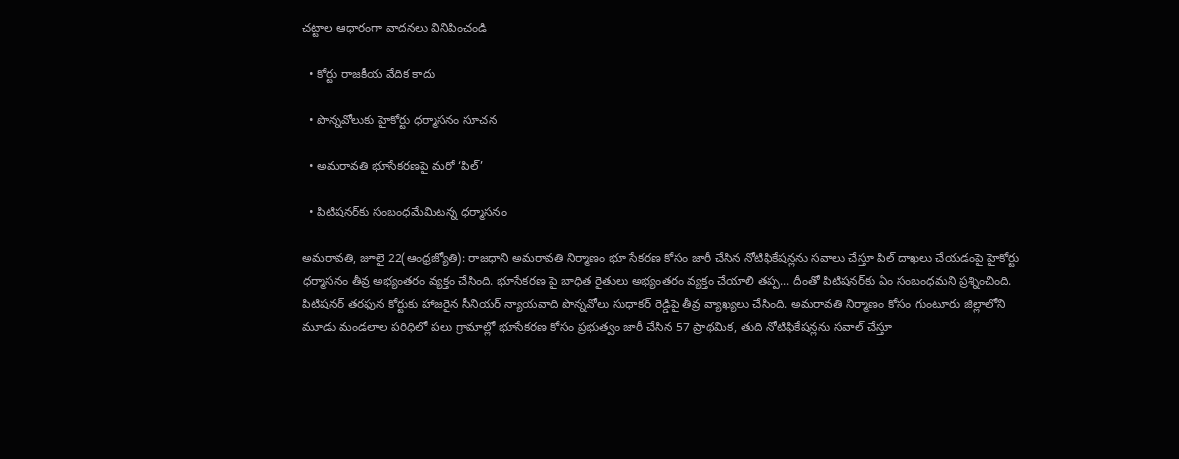చట్టాల ఆధారంగా వాదనలు వినిపించండి

  • కోర్టు రాజకీయ వేదిక కాదు

  • పొన్నవోలుకు హైకోర్టు ధర్మాసనం సూచన

  • అమరావతి భూసేకరణపై మరో ‘పిల్‌’

  • పిటిషనర్‌కు సంబంధమేమిటన్న ధర్మాసనం

అమరావతి, జూలై 22(ఆంధ్రజ్యోతి): రాజధాని అమరావతి నిర్మాణం భూ సేకరణ కోసం జారీ చేసిన నోటిఫికేషన్లను సవాలు చేస్తూ పిల్‌ దాఖలు చేయడంపై హైకోర్టు ధర్మాసనం తీవ్ర అభ్యంతరం వ్యక్తం చేసింది. భూసేకరణ పై బాధిత రైతులు అభ్యంతరం వ్యక్తం చేయాలి తప్ప... దీంతో పిటిషనర్‌కు ఏం సంబంధమని ప్రశ్నించింది. పిటిషనర్‌ తరఫున కోర్టుకు హాజరైన సీనియర్‌ న్యాయవాది పొన్నవోలు సుధాకర్‌ రెడ్డిపై తీవ్ర వ్యాఖ్యలు చేసింది. అమరావతి నిర్మాణం కోసం గుంటూరు జిల్లాలోని మూడు మండలాల పరిధిలో పలు గ్రామాల్లో భూసేకరణ కోసం ప్రభుత్వం జారీ చేసిన 57 ప్రాథమిక, తుది నోటిఫికేషన్లను సవాల్‌ చేస్తూ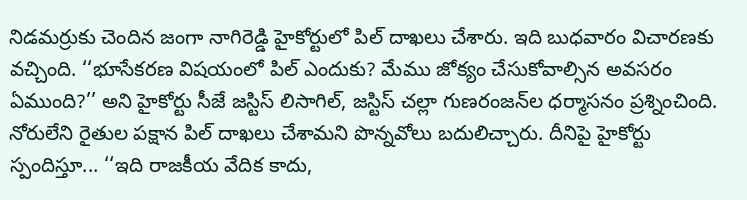నిడమర్రుకు చెందిన జంగా నాగిరెడ్డి హైకోర్టులో పిల్‌ దాఖలు చేశారు. ఇది బుధవారం విచారణకు వచ్చింది. ‘‘భూసేకరణ విషయంలో పిల్‌ ఎందుకు? మేము జోక్యం చేసుకోవాల్సిన అవసరం ఏముంది?’’ అని హైకోర్టు సీజే జస్టిస్‌ లిసాగిల్‌, జస్టిస్‌ చల్లా గుణరంజన్‌ల ధర్మాసనం ప్రశ్నించింది. నోరులేని రైతుల పక్షాన పిల్‌ దాఖలు చేశామని పొన్నవోలు బదులిచ్చారు. దీనిపై హైకోర్టు స్పందిస్తూ... ‘‘ఇది రాజకీయ వేదిక కాదు,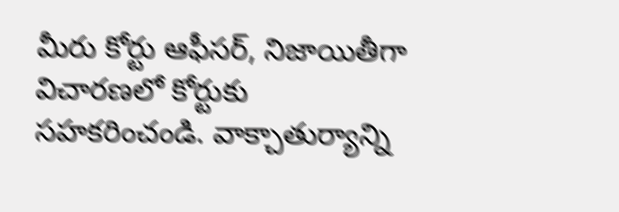మీరు కోర్టు ఆఫీసర్‌, నిజాయితీగా విచారణలో కోర్టుకు సహకరించండి. వాక్చాతుర్యాన్ని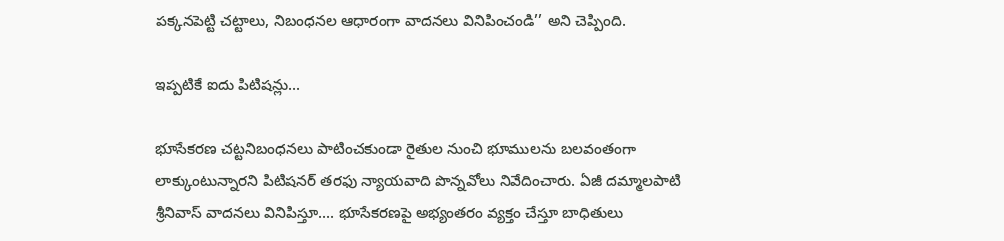పక్కనపెట్టి చట్టాలు, నిబంధనల ఆధారంగా వాదనలు వినిపించండి’’ అని చెప్పింది.

ఇప్పటికే ఐదు పిటిషన్లు...

భూసేకరణ చట్టనిబంధనలు పాటించకుండా రైతుల నుంచి భూములను బలవంతంగా లాక్కుంటున్నారని పిటిషనర్‌ తరఫు న్యాయవాది పొన్నవోలు నివేదించారు. ఏజీ దమ్మాలపాటి శ్రీనివాస్‌ వాదనలు వినిపిస్తూ.... భూసేకరణపై అభ్యంతరం వ్యక్తం చేస్తూ బాధితులు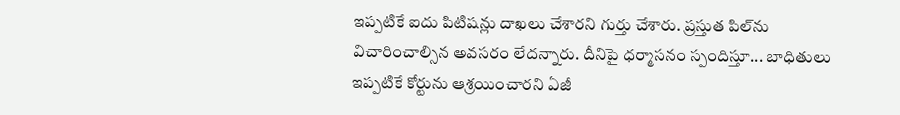ఇప్పటికే ఐదు పిటిషన్లు దాఖలు చేశారని గుర్తు చేశారు. ప్రస్తుత పిల్‌ను విచారించాల్సిన అవసరం లేదన్నారు. దీనిపై ధర్మాసనం స్పందిస్తూ... బాధితులు ఇప్పటికే కోర్టును ఆశ్రయించారని ఏజీ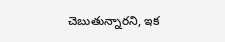చెబుతున్నారని, ఇక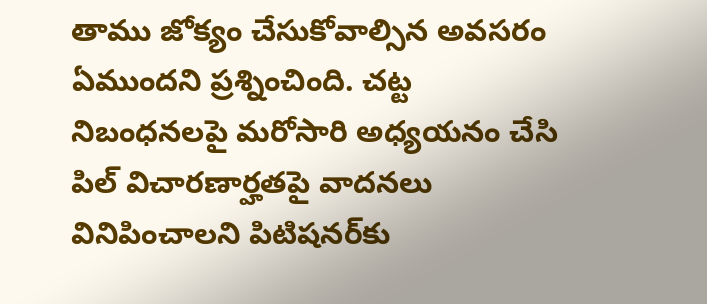తాము జోక్యం చేసుకోవాల్సిన అవసరం ఏముందని ప్రశ్నించింది. చట్ట నిబంధనలపై మరోసారి అధ్యయనం చేసి పిల్‌ విచారణార్హతపై వాదనలు వినిపించాలని పిటిషనర్‌కు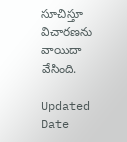సూచిస్తూ విచారణను వాయిదా వేసింది.

Updated Date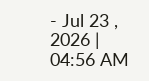- Jul 23 , 2026 | 04:56 AM